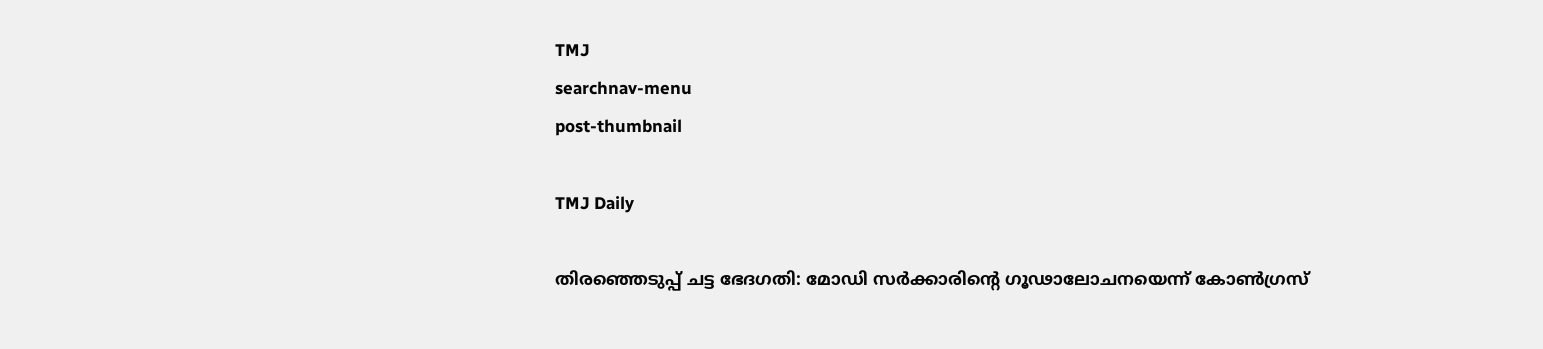TMJ
searchnav-menu
post-thumbnail

TMJ Daily

തിരഞ്ഞെടുപ്പ് ചട്ട ഭേദഗതി: മോഡി സര്‍ക്കാരിന്റെ ഗൂഢാലോചനയെന്ന് കോണ്‍ഗ്രസ്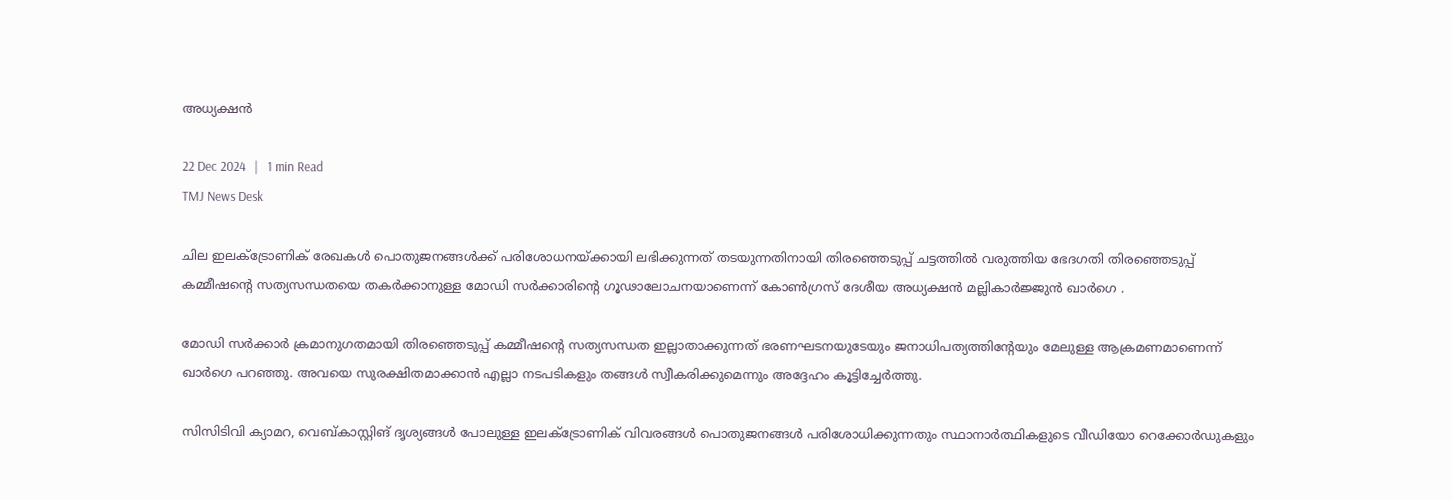അധ്യക്ഷന്‍

22 Dec 2024   |   1 min Read
TMJ News Desk

ചില ഇലക്ട്രോണിക് രേഖകള്‍ പൊതുജനങ്ങള്‍ക്ക് പരിശോധനയ്ക്കായി ലഭിക്കുന്നത് തടയുന്നതിനായി തിരഞ്ഞെടുപ്പ് ചട്ടത്തില്‍ വരുത്തിയ ഭേദഗതി തിരഞ്ഞെടുപ്പ് കമ്മീഷന്റെ സത്യസന്ധതയെ തകര്‍ക്കാനുള്ള മോഡി സര്‍ക്കാരിന്റെ ഗൂഢാലോചനയാണെന്ന് കോണ്‍ഗ്രസ് ദേശീയ അധ്യക്ഷന്‍ മല്ലികാര്‍ജ്ജുന്‍ ഖാര്‍ഗെ .

മോഡി സര്‍ക്കാര്‍ ക്രമാനുഗതമായി തിരഞ്ഞെടുപ്പ് കമ്മീഷന്റെ സത്യസന്ധത ഇല്ലാതാക്കുന്നത് ഭരണഘടനയുടേയും ജനാധിപത്യത്തിന്റേയും മേലുള്ള ആക്രമണമാണെന്ന് ഖാര്‍ഗെ പറഞ്ഞു. അവയെ സുരക്ഷിതമാക്കാന്‍ എല്ലാ നടപടികളും തങ്ങള്‍ സ്വീകരിക്കുമെന്നും അദ്ദേഹം കൂട്ടിച്ചേര്‍ത്തു.

സിസിടിവി ക്യാമറ, വെബ്കാസ്റ്റിങ് ദൃശ്യങ്ങള്‍ പോലുള്ള ഇലക്ട്രോണിക് വിവരങ്ങള്‍ പൊതുജനങ്ങള്‍ പരിശോധിക്കുന്നതും സ്ഥാനാര്‍ത്ഥികളുടെ വീഡിയോ റെക്കോര്‍ഡുകളും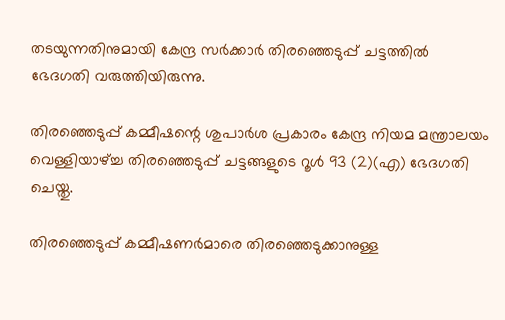തടയുന്നതിനുമായി കേന്ദ്ര സര്‍ക്കാര്‍ തിരഞ്ഞെടുപ്പ് ചട്ടത്തില്‍ ഭേദഗതി വരുത്തിയിരുന്നു.

തിരഞ്ഞെടുപ്പ് കമ്മീഷന്റെ ശുപാര്‍ശ പ്രകാരം കേന്ദ്ര നിയമ മന്ത്രാലയം വെള്ളിയാഴ്ച്ച തിരഞ്ഞെടുപ്പ് ചട്ടങ്ങളുടെ റൂള്‍ 93 (2)(എ) ഭേദഗതി ചെയ്തു.

തിരഞ്ഞെടുപ്പ് കമ്മീഷണര്‍മാരെ തിരഞ്ഞെടുക്കാനുള്ള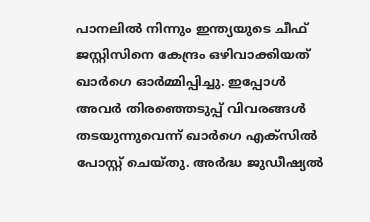പാനലില്‍ നിന്നും ഇന്ത്യയുടെ ചീഫ് ജസ്റ്റിസിനെ കേന്ദ്രം ഒഴിവാക്കിയത് ഖാര്‍ഗെ ഓര്‍മ്മിപ്പിച്ചു. ഇപ്പോള്‍ അവര്‍ തിരഞ്ഞെടുപ്പ് വിവരങ്ങള്‍ തടയുന്നുവെന്ന് ഖാര്‍ഗെ എക്‌സില്‍ പോസ്റ്റ് ചെയ്തു. അര്‍ദ്ധ ജുഡീഷ്യല്‍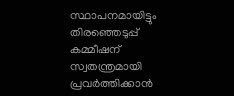സ്ഥാപനമായിട്ടും തിരഞ്ഞെടുപ്പ് കമ്മീഷന് സ്വതന്ത്രമായി പ്രവര്‍ത്തിക്കാന്‍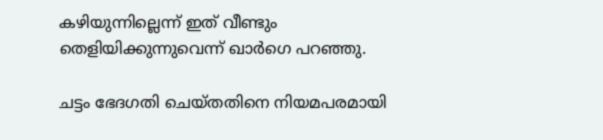കഴിയുന്നില്ലെന്ന് ഇത് വീണ്ടും തെളിയിക്കുന്നുവെന്ന് ഖാര്‍ഗെ പറഞ്ഞു.

ചട്ടം ഭേദഗതി ചെയ്തതിനെ നിയമപരമായി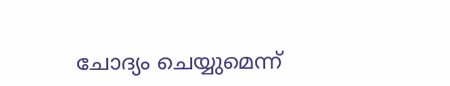ചോദ്യം ചെയ്യുമെന്ന്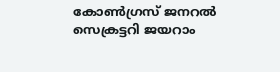കോണ്‍ഗ്രസ് ജനറല്‍ സെക്രട്ടറി ജയറാം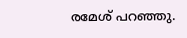രമേശ് പറഞ്ഞു.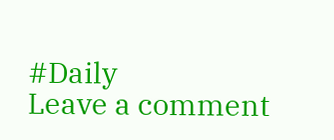#Daily
Leave a comment